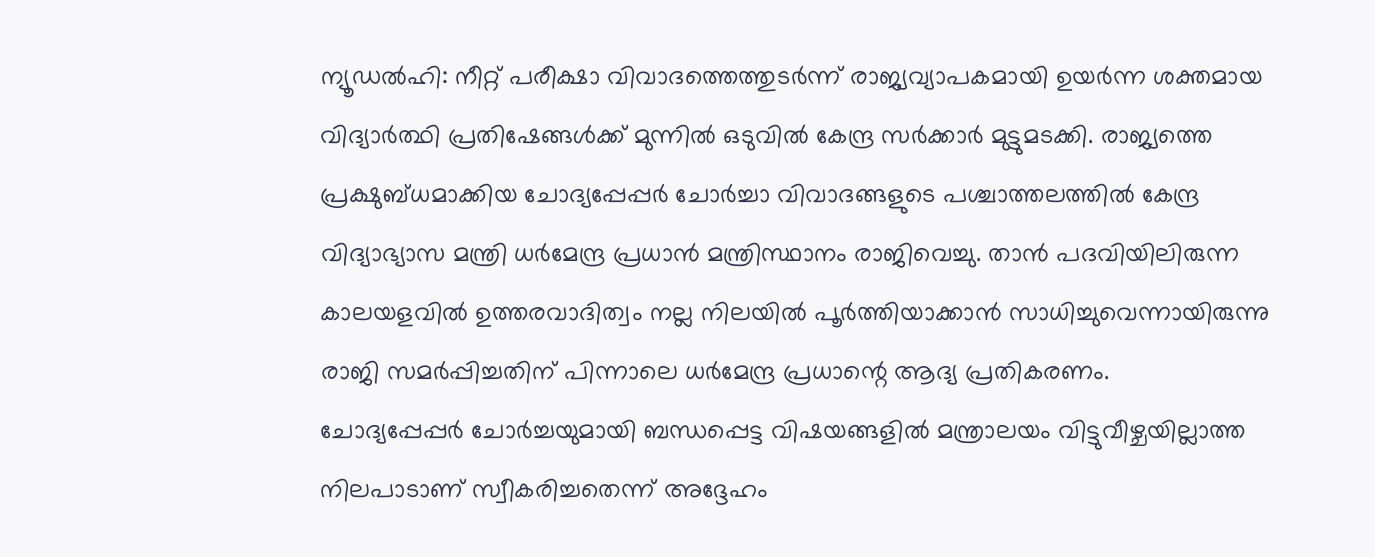ന്യൂഡൽഹി: നീറ്റ് പരീക്ഷാ വിവാദത്തെത്തുടർന്ന് രാജ്യവ്യാപകമായി ഉയർന്ന ശക്തമായ വിദ്യാർത്ഥി പ്രതിഷേങ്ങൾക്ക് മുന്നിൽ ഒടുവിൽ കേന്ദ്ര സർക്കാർ മുട്ടുമടക്കി. രാജ്യത്തെ പ്രക്ഷുബ്ധമാക്കിയ ചോദ്യപ്പേപ്പർ ചോർച്ചാ വിവാദങ്ങളുടെ പശ്ചാത്തലത്തിൽ കേന്ദ്ര വിദ്യാഭ്യാസ മന്ത്രി ധർമേന്ദ്ര പ്രധാൻ മന്ത്രിസ്ഥാനം രാജിവെച്ചു. താൻ പദവിയിലിരുന്ന കാലയളവിൽ ഉത്തരവാദിത്വം നല്ല നിലയിൽ പൂർത്തിയാക്കാൻ സാധിച്ചുവെന്നായിരുന്നു രാജി സമർപ്പിച്ചതിന് പിന്നാലെ ധർമേന്ദ്ര പ്രധാന്റെ ആദ്യ പ്രതികരണം.
ചോദ്യപ്പേപ്പർ ചോർച്ചയുമായി ബന്ധപ്പെട്ട വിഷയങ്ങളിൽ മന്ത്രാലയം വിട്ടുവീഴ്ചയില്ലാത്ത നിലപാടാണ് സ്വീകരിച്ചതെന്ന് അദ്ദേഹം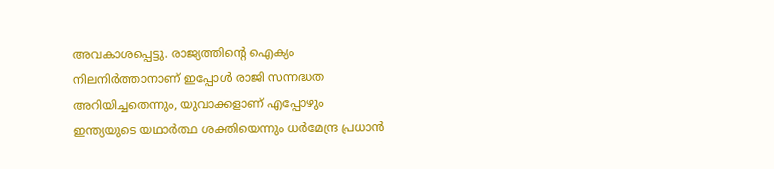അവകാശപ്പെട്ടു. രാജ്യത്തിന്റെ ഐക്യം നിലനിർത്താനാണ് ഇപ്പോൾ രാജി സന്നദ്ധത അറിയിച്ചതെന്നും, യുവാക്കളാണ് എപ്പോഴും ഇന്ത്യയുടെ യഥാർത്ഥ ശക്തിയെന്നും ധർമേന്ദ്ര പ്രധാൻ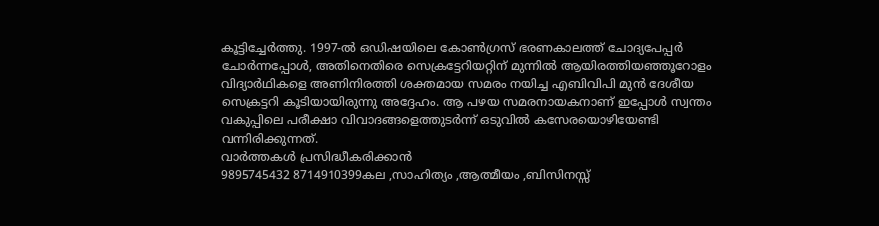കൂട്ടിച്ചേർത്തു. 1997-ൽ ഒഡിഷയിലെ കോൺഗ്രസ് ഭരണകാലത്ത് ചോദ്യപേപ്പർ ചോർന്നപ്പോൾ, അതിനെതിരെ സെക്രട്ടേറിയറ്റിന് മുന്നിൽ ആയിരത്തിയഞ്ഞൂറോളം വിദ്യാർഥികളെ അണിനിരത്തി ശക്തമായ സമരം നയിച്ച എബിവിപി മുൻ ദേശീയ സെക്രട്ടറി കൂടിയായിരുന്നു അദ്ദേഹം. ആ പഴയ സമരനായകനാണ് ഇപ്പോൾ സ്വന്തം വകുപ്പിലെ പരീക്ഷാ വിവാദങ്ങളെത്തുടർന്ന് ഒടുവിൽ കസേരയൊഴിയേണ്ടി വന്നിരിക്കുന്നത്.
വാർത്തകൾ പ്രസിദ്ധീകരിക്കാൻ
9895745432 8714910399കല ,സാഹിത്യം ,ആത്മീയം ,ബിസിനസ്സ്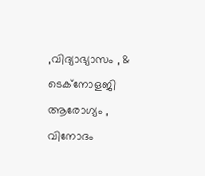,വിദ്യാഭ്യാസം , & ടെക്നോളജി ആരോഗ്യം , വിനോദം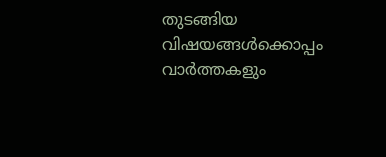തുടങ്ങിയ വിഷയങ്ങൾക്കൊപ്പം വാർത്തകളും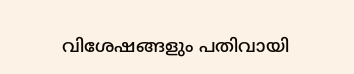വിശേഷങ്ങളും പതിവായി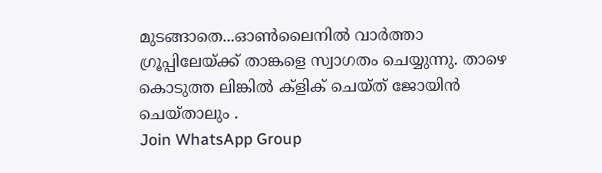മുടങ്ങാതെ...ഓൺലൈനിൽ വാർത്താ ഗ്രൂപ്പിലേയ്ക്ക് താങ്കളെ സ്വാഗതം ചെയ്യുന്നു. താഴെ കൊടുത്ത ലിങ്കിൽ ക്ളിക് ചെയ്ത് ജോയിൻ ചെയ്താലും .
Join WhatsApp Group